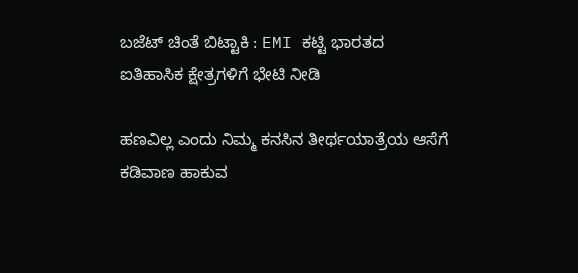ಬಜೆಟ್‌ ಚಿಂತೆ ಬಿಟ್ಟಾಕಿ : EMI ಕಟ್ಟಿ ಭಾರತದ ಐತಿಹಾಸಿಕ ಕ್ಷೇತ್ರಗಳಿಗೆ ಭೇಟಿ ನೀಡಿ

ಹಣವಿಲ್ಲ ಎಂದು ನಿಮ್ಮ ಕನಸಿನ ತೀರ್ಥಯಾತ್ರೆಯ ಆಸೆಗೆ ಕಡಿವಾಣ ಹಾಕುವ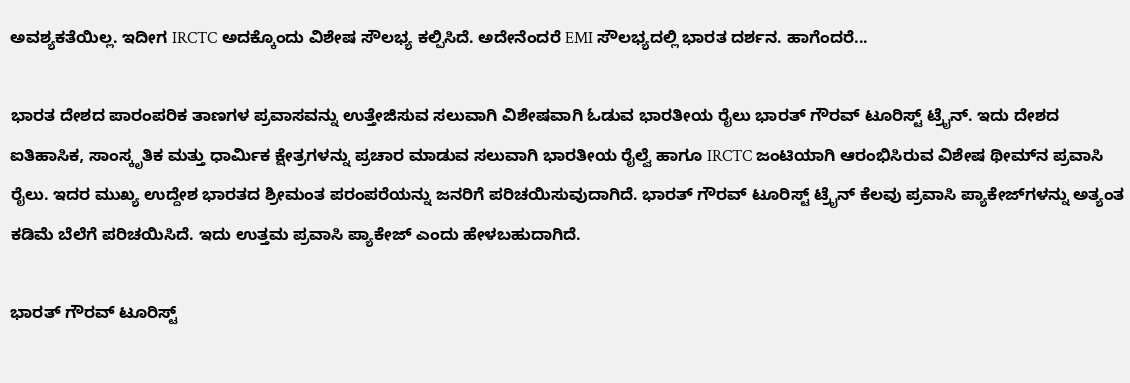ಅವಶ್ಯಕತೆಯಿಲ್ಲ. ಇದೀಗ IRCTC ಅದಕ್ಕೊಂದು ವಿಶೇಷ ಸೌಲಭ್ಯ ಕಲ್ಪಿಸಿದೆ. ಅದೇನೆಂದರೆ EMI ಸೌಲಭ್ಯದಲ್ಲಿ ಭಾರತ ದರ್ಶನ. ಹಾಗೆಂದರೆ...

ಭಾರತ ದೇಶದ ಪಾರಂಪರಿಕ ತಾಣಗಳ ಪ್ರವಾಸವನ್ನು ಉತ್ತೇಜಿಸುವ ಸಲುವಾಗಿ ವಿಶೇಷವಾಗಿ ಓಡುವ ಭಾರತೀಯ ರೈಲು ಭಾರತ್ ಗೌರವ್‌ ಟೂರಿಸ್ಟ್‌ ಟ್ರೈನ್‌. ಇದು ದೇಶದ ಐತಿಹಾಸಿಕ, ಸಾಂಸ್ಕೃತಿಕ ಮತ್ತು ಧಾರ್ಮಿಕ ಕ್ಷೇತ್ರಗಳನ್ನು ಪ್ರಚಾರ ಮಾಡುವ ಸಲುವಾಗಿ ಭಾರತೀಯ ರೈಲ್ವೆ ಹಾಗೂ IRCTC ಜಂಟಿಯಾಗಿ ಆರಂಭಿಸಿರುವ ವಿಶೇಷ ಥೀಮ್‌ನ ಪ್ರವಾಸಿ ರೈಲು. ಇದರ ಮುಖ್ಯ ಉದ್ದೇಶ ಭಾರತದ ಶ್ರೀಮಂತ ಪರಂಪರೆಯನ್ನು ಜನರಿಗೆ ಪರಿಚಯಿಸುವುದಾಗಿದೆ. ಭಾರತ್‌ ಗೌರವ್‌ ಟೂರಿಸ್ಟ್‌ ಟ್ರೈನ್‌ ಕೆಲವು ಪ್ರವಾಸಿ ಪ್ಯಾಕೇಜ್‌ಗಳನ್ನು ಅತ್ಯಂತ ಕಡಿಮೆ ಬೆಲೆಗೆ ಪರಿಚಯಿಸಿದೆ. ಇದು ಉತ್ತಮ ಪ್ರವಾಸಿ ಪ್ಯಾಕೇಜ್‌ ಎಂದು ಹೇಳಬಹುದಾಗಿದೆ.

ಭಾರತ್‌ ಗೌರವ್‌ ಟೂರಿಸ್ಟ್‌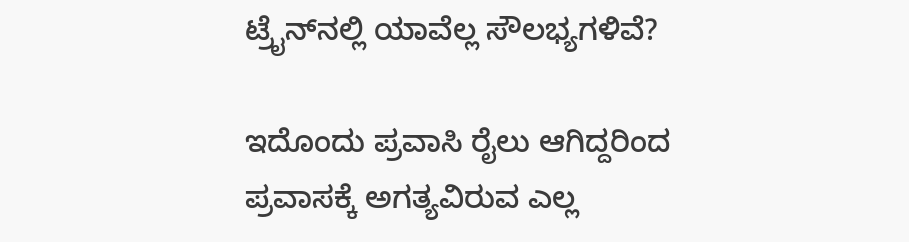ಟ್ರೈನ್‌ನಲ್ಲಿ ಯಾವೆಲ್ಲ ಸೌಲಭ್ಯಗಳಿವೆ?

ಇದೊಂದು ಪ್ರವಾಸಿ ರೈಲು ಆಗಿದ್ದರಿಂದ ಪ್ರವಾಸಕ್ಕೆ ಅಗತ್ಯವಿರುವ ಎಲ್ಲ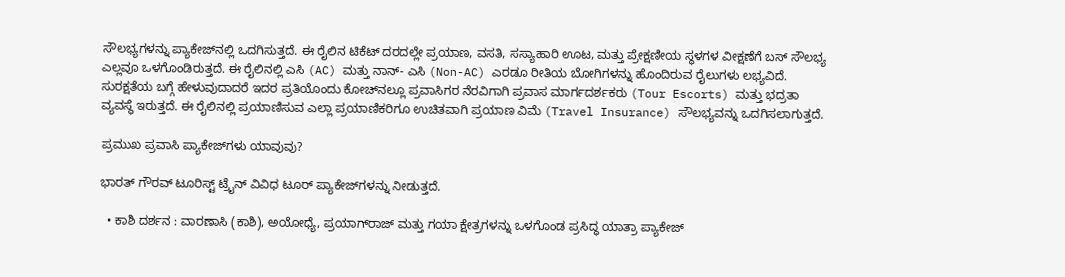ಸೌಲಭ್ಯಗಳನ್ನು ಪ್ಯಾಕೇಜ್‌ನಲ್ಲಿ ಒದಗಿಸುತ್ತದೆ. ಈ ರೈಲಿನ ಟಿಕೆಟ್ ದರದಲ್ಲೇ ಪ್ರಯಾಣ, ವಸತಿ, ಸಸ್ಯಾಹಾರಿ ಊಟ, ಮತ್ತು ಪ್ರೇಕ್ಷಣೀಯ ಸ್ಥಳಗಳ ವೀಕ್ಷಣೆಗೆ ಬಸ್ ಸೌಲಭ್ಯ ಎಲ್ಲವೂ ಒಳಗೊಂಡಿರುತ್ತದೆ. ಈ ರೈಲಿನಲ್ಲಿ ಎಸಿ (AC) ಮತ್ತು ನಾನ್- ಎಸಿ (Non-AC) ಎರಡೂ ರೀತಿಯ ಬೋಗಿಗಳನ್ನು ಹೊಂದಿರುವ ರೈಲುಗಳು ಲಭ್ಯವಿದೆ. ಸುರಕ್ಷತೆಯ ಬಗ್ಗೆ ಹೇಳುವುದಾದರೆ ಇದರ ಪ್ರತಿಯೊಂದು ಕೋಚ್‌ನಲ್ಲೂ ಪ್ರವಾಸಿಗರ ನೆರವಿಗಾಗಿ ಪ್ರವಾಸ ಮಾರ್ಗದರ್ಶಕರು (Tour Escorts) ಮತ್ತು ಭದ್ರತಾ ವ್ಯವಸ್ಥೆ ಇರುತ್ತದೆ. ಈ ರೈಲಿನಲ್ಲಿ ಪ್ರಯಾಣಿಸುವ ಎಲ್ಲಾ ಪ್ರಯಾಣಿಕರಿಗೂ ಉಚಿತವಾಗಿ ಪ್ರಯಾಣ ವಿಮೆ (Travel Insurance) ಸೌಲಭ್ಯವನ್ನು ಒದಗಿಸಲಾಗುತ್ತದೆ.

ಪ್ರಮುಖ ಪ್ರವಾಸಿ ಪ್ಯಾಕೇಜ್‌ಗಳು ಯಾವುವು?

ಭಾರತ್‌ ಗೌರವ್‌ ಟೂರಿಸ್ಟ್‌ ಟ್ರೈನ್‌ ವಿವಿಧ ಟೂರ್‌ ಪ್ಯಾಕೇಜ್‌ಗಳನ್ನು ನೀಡುತ್ತದೆ.

  • ಕಾಶಿ ದರ್ಶನ : ವಾರಣಾಸಿ (ಕಾಶಿ), ಅಯೋಧ್ಯೆ, ಪ್ರಯಾಗ್‌ರಾಜ್ ಮತ್ತು ಗಯಾ ಕ್ಷೇತ್ರಗಳನ್ನು ಒಳಗೊಂಡ ಪ್ರಸಿದ್ಧ ಯಾತ್ರಾ ಪ್ಯಾಕೇಜ್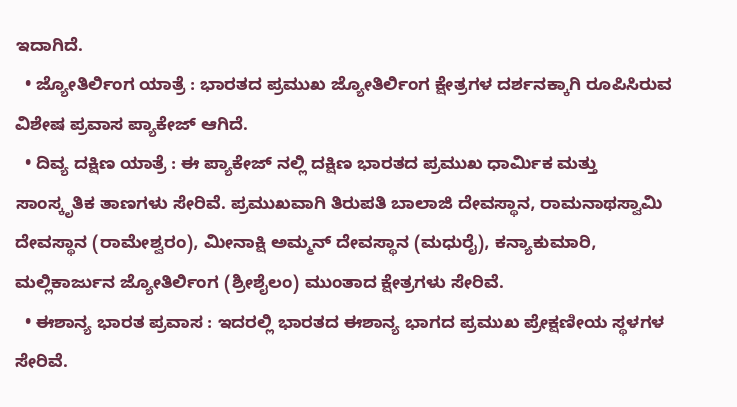ಇದಾಗಿದೆ.
  • ಜ್ಯೋತಿರ್ಲಿಂಗ ಯಾತ್ರೆ : ಭಾರತದ ಪ್ರಮುಖ ಜ್ಯೋತಿರ್ಲಿಂಗ ಕ್ಷೇತ್ರಗಳ ದರ್ಶನಕ್ಕಾಗಿ ರೂಪಿಸಿರುವ ವಿಶೇಷ ಪ್ರವಾಸ ಪ್ಯಾಕೇಜ್‌ ಆಗಿದೆ.
  • ದಿವ್ಯ ದಕ್ಷಿಣ ಯಾತ್ರೆ : ಈ ಪ್ಯಾಕೇಜ್‌ ನಲ್ಲಿ ದಕ್ಷಿಣ ಭಾರತದ ಪ್ರಮುಖ ಧಾರ್ಮಿಕ ಮತ್ತು ಸಾಂಸ್ಕೃತಿಕ ತಾಣಗಳು ಸೇರಿವೆ. ಪ್ರಮುಖವಾಗಿ ತಿರುಪತಿ ಬಾಲಾಜಿ ದೇವಸ್ಥಾನ, ರಾಮನಾಥಸ್ವಾಮಿ ದೇವಸ್ಥಾನ (ರಾಮೇಶ್ವರಂ), ಮೀನಾಕ್ಷಿ ಅಮ್ಮನ್ ದೇವಸ್ಥಾನ (ಮಧುರೈ), ಕನ್ಯಾಕುಮಾರಿ, ಮಲ್ಲಿಕಾರ್ಜುನ ಜ್ಯೋತಿರ್ಲಿಂಗ (ಶ್ರೀಶೈಲಂ) ಮುಂತಾದ ಕ್ಷೇತ್ರಗಳು ಸೇರಿವೆ.
  • ಈಶಾನ್ಯ ಭಾರತ ಪ್ರವಾಸ : ಇದರಲ್ಲಿ ಭಾರತದ ಈಶಾನ್ಯ ಭಾಗದ ಪ್ರಮುಖ ಪ್ರೇಕ್ಷಣೀಯ ಸ್ಥಳಗಳ ಸೇರಿವೆ.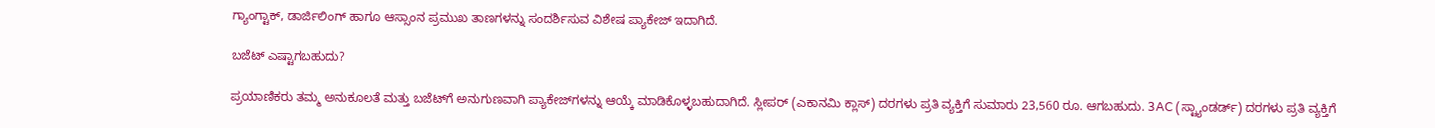ಗ್ಯಾಂಗ್ಟಾಕ್, ಡಾರ್ಜಿಲಿಂಗ್‌ ಹಾಗೂ ಆಸ್ಸಾಂನ ಪ್ರಮುಖ ತಾಣಗಳನ್ನು ಸಂದರ್ಶಿಸುವ ವಿಶೇಷ ಪ್ಯಾಕೇಜ್‌ ಇದಾಗಿದೆ.

ಬಜೆಟ್‌ ಎಷ್ಟಾಗಬಹುದು?

ಪ್ರಯಾಣಿಕರು ತಮ್ಮ ಅನುಕೂಲತೆ ಮತ್ತು ಬಜೆಟ್‌ಗೆ ಅನುಗುಣವಾಗಿ ಪ್ಯಾಕೇಜ್‌ಗಳನ್ನು ಆಯ್ಕೆ ಮಾಡಿಕೊಳ್ಳಬಹುದಾಗಿದೆ. ಸ್ಲೀಪರ್ (ಎಕಾನಮಿ ಕ್ಲಾಸ್‌) ದರಗಳು ಪ್ರತಿ ವ್ಯಕ್ತಿಗೆ ಸುಮಾರು 23,560 ರೂ. ಆಗಬಹುದು. 3AC (ಸ್ಟ್ಯಾಂಡರ್ಡ್‌) ದರಗಳು ಪ್ರತಿ ವ್ಯಕ್ತಿಗೆ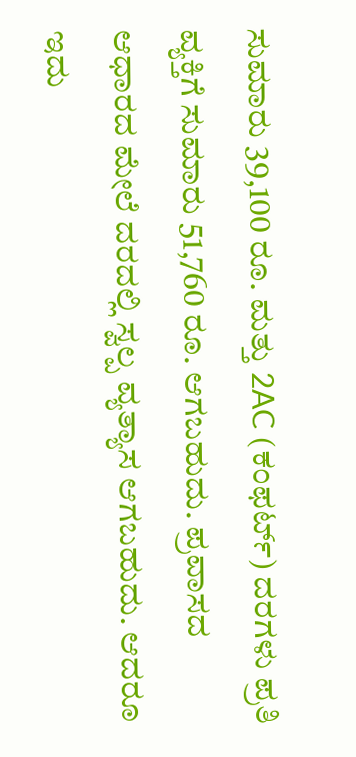ಸುಮಾರು 39,100 ರೂ. ಮತ್ತು 2AC (ಕಂಫರ್ಟ್) ದರಗಳು ಪ್ರತಿ ವ್ಯಕ್ತಿಗೆ ಸುಮಾರು 51,760 ರೂ. ಆಗಬಹುದು. ಪ್ರವಾಸದ ಆಧಾರದ ಮೇಲೆ ದರದಲ್ಲಿ ಸ್ವಲ್ಪ ವ್ಯತ್ಯಾಸ ಆಗಬಹುದು. ಆದರೂ ಇದು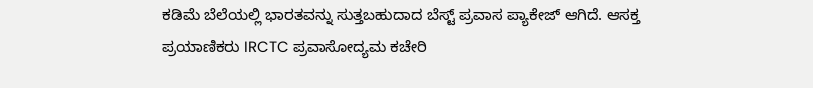ಕಡಿಮೆ ಬೆಲೆಯಲ್ಲಿ ಭಾರತವನ್ನು ಸುತ್ತಬಹುದಾದ ಬೆಸ್ಟ್‌ ಪ್ರವಾಸ ಪ್ಯಾಕೇಜ್‌ ಆಗಿದೆ. ಆಸಕ್ತ ಪ್ರಯಾಣಿಕರು IRCTC ಪ್ರವಾಸೋದ್ಯಮ ಕಚೇರಿ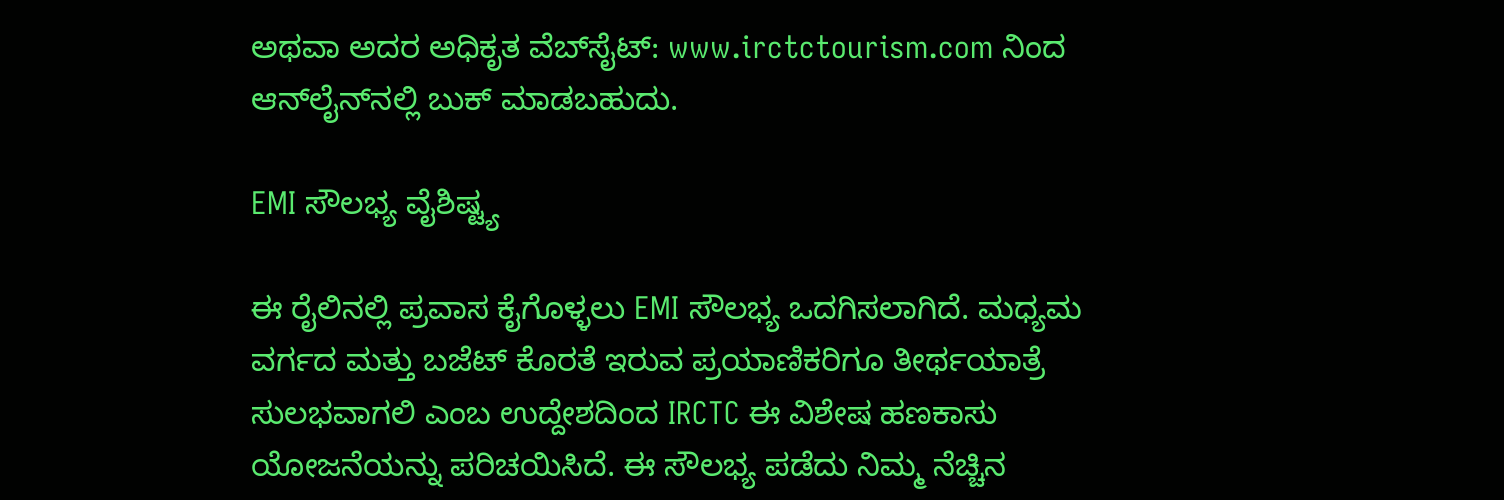ಅಥವಾ ಅದರ ಅಧಿಕೃತ ವೆಬ್‌ಸೈಟ್: www.irctctourism.com ನಿಂದ ಆನ್‌ಲೈನ್‌ನಲ್ಲಿ ಬುಕ್ ಮಾಡಬಹುದು.

EMI ಸೌಲಭ್ಯ ವೈಶಿಷ್ಟ್ಯ

ಈ ರೈಲಿನಲ್ಲಿ ಪ್ರವಾಸ ಕೈಗೊಳ್ಳಲು EMI ಸೌಲಭ್ಯ ಒದಗಿಸಲಾಗಿದೆ. ಮಧ್ಯಮ ವರ್ಗದ ಮತ್ತು ಬಜೆಟ್ ಕೊರತೆ ಇರುವ ಪ್ರಯಾಣಿಕರಿಗೂ ತೀರ್ಥಯಾತ್ರೆ ಸುಲಭವಾಗಲಿ ಎಂಬ ಉದ್ದೇಶದಿಂದ IRCTC ಈ ವಿಶೇಷ ಹಣಕಾಸು ಯೋಜನೆಯನ್ನು ಪರಿಚಯಿಸಿದೆ. ಈ ಸೌಲಭ್ಯ ಪಡೆದು ನಿಮ್ಮ ನೆಚ್ಚಿನ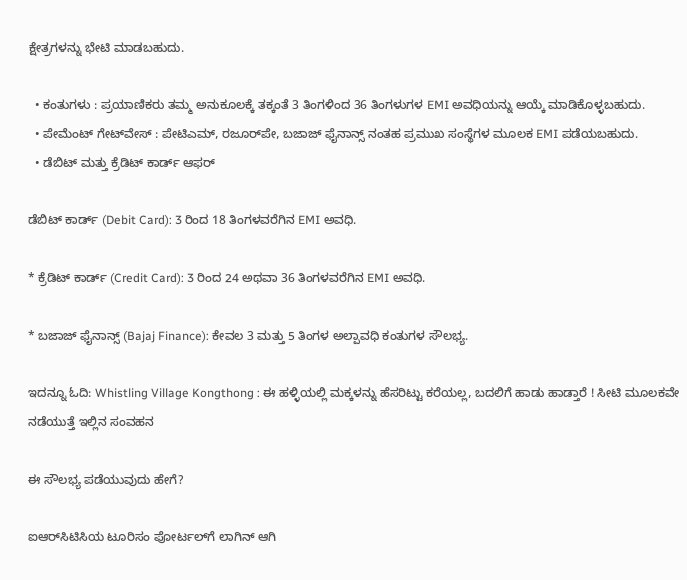ಕ್ಷೇತ್ರಗಳನ್ನು ಭೇಟಿ ಮಾಡಬಹುದು.

  • ಕಂತುಗಳು : ಪ್ರಯಾಣಿಕರು ತಮ್ಮ ಅನುಕೂಲಕ್ಕೆ ತಕ್ಕಂತೆ 3 ತಿಂಗಳಿಂದ 36 ತಿಂಗಳುಗಳ EMI ಅವಧಿಯನ್ನು ಆಯ್ಕೆ ಮಾಡಿಕೊಳ್ಳಬಹುದು.
  • ಪೇಮೆಂಟ್‌ ಗೇಟ್‌ವೇಸ್‌ : ಪೇಟಿಎಮ್‌, ರಜೂರ್‌ಪೇ, ಬಜಾಜ್‌ ಫೈನಾನ್ಸ್‌ ನಂತಹ ಪ್ರಮುಖ ಸಂಸ್ಥೆಗಳ ಮೂಲಕ EMI ಪಡೆಯಬಹುದು.
  • ಡೆಬಿಟ್‌ ಮತ್ತು ಕ್ರೆಡಿಟ್‌ ಕಾರ್ಡ್‌ ಆಫರ್‌

ಡೆಬಿಟ್ ಕಾರ್ಡ್ (Debit Card): 3 ರಿಂದ 18 ತಿಂಗಳವರೆಗಿನ EMI ಅವಧಿ.

* ಕ್ರೆಡಿಟ್ ಕಾರ್ಡ್ (Credit Card): 3 ರಿಂದ 24 ಅಥವಾ 36 ತಿಂಗಳವರೆಗಿನ EMI ಅವಧಿ.

* ಬಜಾಜ್ ಫೈನಾನ್ಸ್ (Bajaj Finance): ಕೇವಲ 3 ಮತ್ತು 5 ತಿಂಗಳ ಅಲ್ಪಾವಧಿ ಕಂತುಗಳ ಸೌಲಭ್ಯ.

ಇದನ್ನೂ ಓದಿ: Whistling Village Kongthong : ಈ ಹಳ್ಳಿಯಲ್ಲಿ ಮಕ್ಕಳನ್ನು ಹೆಸರಿಟ್ಟು ಕರೆಯಲ್ಲ, ಬದಲಿಗೆ ಹಾಡು ಹಾಡ್ತಾರೆ ! ಸೀಟಿ ಮೂಲಕವೇ ನಡೆಯುತ್ತೆ ಇಲ್ಲಿನ ಸಂವಹನ

ಈ ಸೌಲಭ್ಯ ಪಡೆಯುವುದು ಹೇಗೆ?

ಐಆರ್‌ಸಿಟಿಸಿಯ ಟೂರಿಸಂ ಪೋರ್ಟಲ್‌ಗೆ ಲಾಗಿನ್‌ ಆಗಿ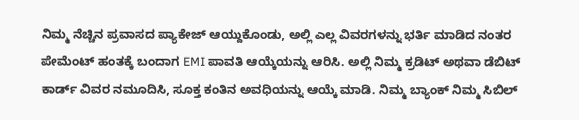ನಿಮ್ಮ ನೆಚ್ಚಿನ ಪ್ರವಾಸದ ಪ್ಯಾಕೇಜ್‌ ಆಯ್ದುಕೊಂಡು, ಅಲ್ಲಿ ಎಲ್ಲ ವಿವರಗಳನ್ನು ಭರ್ತಿ ಮಾಡಿದ ನಂತರ ಪೇಮೆಂಟ್‌ ಹಂತಕ್ಕೆ ಬಂದಾಗ EMI ಪಾವತಿ ಆಯ್ಕೆಯನ್ನು ಆರಿಸಿ. ಅಲ್ಲಿ ನಿಮ್ಮ ಕ್ರಡಿಟ್‌ ಅಥವಾ ಡೆಬಿಟ್‌ ಕಾರ್ಡ್‌ ವಿವರ ನಮೂದಿಸಿ, ಸೂಕ್ತ ಕಂತಿನ ಅವಧಿಯನ್ನು ಆಯ್ಕೆ ಮಾಡಿ. ನಿಮ್ಮ ಬ್ಯಾಂಕ್‌ ನಿಮ್ಮ ಸಿಬಿಲ್‌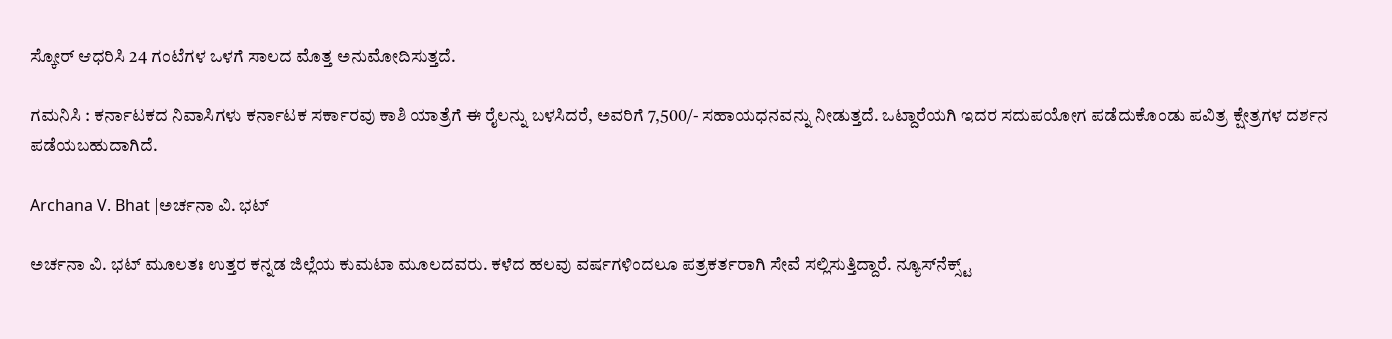ಸ್ಕೋರ್‌ ಆಧರಿಸಿ 24 ಗಂಟೆಗಳ ಒಳಗೆ ಸಾಲದ ಮೊತ್ತ ಅನುಮೋದಿಸುತ್ತದೆ.

ಗಮನಿಸಿ : ಕರ್ನಾಟಕದ ನಿವಾಸಿಗಳು ಕರ್ನಾಟಕ ಸರ್ಕಾರವು ಕಾಶಿ ಯಾತ್ರೆಗೆ ಈ ರೈಲನ್ನು ಬಳಸಿದರೆ, ಅವರಿಗೆ 7,500/- ಸಹಾಯಧನವನ್ನು ನೀಡುತ್ತದೆ. ಒಟ್ದಾರೆಯಗಿ ಇದರ ಸದುಪಯೋಗ ಪಡೆದುಕೊಂಡು ಪವಿತ್ರ ಕ್ಷೇತ್ರಗಳ ದರ್ಶನ ಪಡೆಯಬಹುದಾಗಿದೆ.

Archana V. Bhat |ಅರ್ಚನಾ ವಿ. ಭಟ್

ಅರ್ಚನಾ ವಿ. ಭಟ್‌ ಮೂಲತಃ ಉತ್ತರ ಕನ್ನಡ ಜಿಲ್ಲೆಯ ಕುಮಟಾ ಮೂಲದವರು. ಕಳೆದ ಹಲವು ವರ್ಷಗಳಿಂದಲೂ ಪತ್ರಕರ್ತರಾಗಿ ಸೇವೆ ಸಲ್ಲಿಸುತ್ತಿದ್ದಾರೆ. ನ್ಯೂಸ್‌ನೆಕ್ಸ್ಟ್‌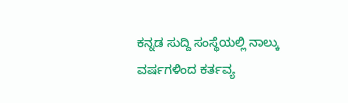ಕನ್ನಡ ಸುದ್ದಿ ಸಂಸ್ಥೆಯಲ್ಲಿ ನಾಲ್ಕು ವರ್ಷಗಳಿಂದ ಕರ್ತವ್ಯ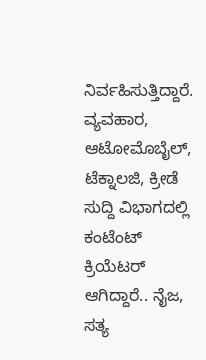ನಿರ್ವಹಿಸುತ್ತಿದ್ದಾರೆ. ವ್ಯವಹಾರ, ಆಟೋಮೊಬೈಲ್‌, ಟೆಕ್ನಾಲಜಿ, ಕ್ರೀಡೆ ಸುದ್ದಿ ವಿಭಾಗದಲ್ಲಿ ಕಂಟೆಂಟ್‌ ಕ್ರಿಯೆಟರ್‌ ಆಗಿದ್ದಾರೆ.. ನೈಜ, ಸತ್ಯ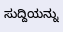ಸುದ್ದಿಯನ್ನು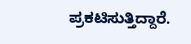ಪ್ರಕಟಿಸುತ್ತಿದ್ದಾರೆ.